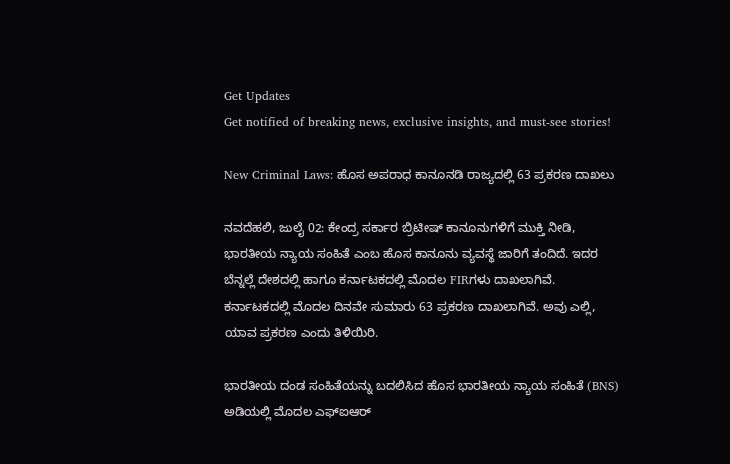Get Updates
Get notified of breaking news, exclusive insights, and must-see stories!

New Criminal Laws: ಹೊಸ ಅಪರಾಧ ಕಾನೂನಡಿ ರಾಜ್ಯದಲ್ಲಿ 63 ಪ್ರಕರಣ ದಾಖಲು

ನವದೆಹಲಿ, ಜುಲೈ 02: ಕೇಂದ್ರ ಸರ್ಕಾರ ಬ್ರಿಟೀಷ್ ಕಾನೂನುಗಳಿಗೆ ಮುಕ್ತಿ ನೀಡಿ, ಭಾರತೀಯ ನ್ಯಾಯ ಸಂಹಿತೆ ಎಂಬ ಹೊಸ ಕಾನೂನು ವ್ಯವಸ್ಥೆ ಜಾರಿಗೆ ತಂದಿದೆ. ಇದರ ಬೆನ್ನಲ್ಲೆ ದೇಶದಲ್ಲಿ ಹಾಗೂ ಕರ್ನಾಟಕದಲ್ಲಿ ಮೊದಲ FIRಗಳು ದಾಖಲಾಗಿವೆ. ಕರ್ನಾಟಕದಲ್ಲಿ ಮೊದಲ ದಿನವೇ ಸುಮಾರು 63 ಪ್ರಕರಣ ದಾಖಲಾಗಿವೆ. ಅವು ಎಲ್ಲಿ, ಯಾವ ಪ್ರಕರಣ ಎಂದು ತಿಳಿಯಿರಿ.

ಭಾರತೀಯ ದಂಡ ಸಂಹಿತೆಯನ್ನು ಬದಲಿಸಿದ ಹೊಸ ಭಾರತೀಯ ನ್ಯಾಯ ಸಂಹಿತೆ (BNS) ಅಡಿಯಲ್ಲಿ ಮೊದಲ ಎಫ್‌ಐಆರ್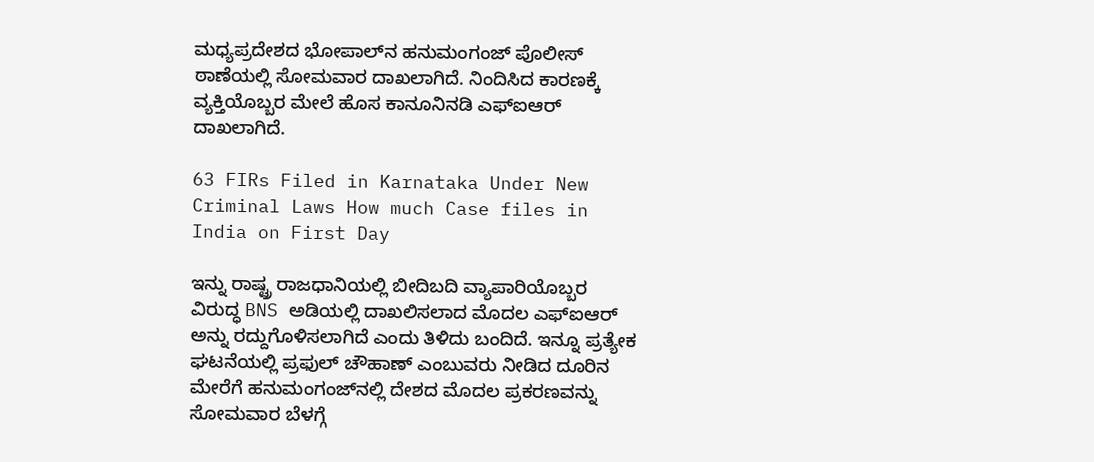ಮಧ್ಯಪ್ರದೇಶದ ಭೋಪಾಲ್‌ನ ಹನುಮಂಗಂಜ್ ಪೊಲೀಸ್ ಠಾಣೆಯಲ್ಲಿ ಸೋಮವಾರ ದಾಖಲಾಗಿದೆ. ನಿಂದಿಸಿದ ಕಾರಣಕ್ಕೆ ವ್ಯಕ್ತಿಯೊಬ್ಬರ ಮೇಲೆ ಹೊಸ ಕಾನೂನಿನಡಿ ಎಫ್‌ಐಆರ್ ದಾಖಲಾಗಿದೆ.

63 FIRs Filed in Karnataka Under New Criminal Laws How much Case files in India on First Day

ಇನ್ನು ರಾಷ್ಟ್ರ ರಾಜಧಾನಿಯಲ್ಲಿ ಬೀದಿಬದಿ ವ್ಯಾಪಾರಿಯೊಬ್ಬರ ವಿರುದ್ಧ BNS ಅಡಿಯಲ್ಲಿ ದಾಖಲಿಸಲಾದ ಮೊದಲ ಎಫ್‌ಐಆರ್ ಅನ್ನು ರದ್ದುಗೊಳಿಸಲಾಗಿದೆ ಎಂದು ತಿಳಿದು ಬಂದಿದೆ. ಇನ್ನೂ ಪ್ರತ್ಯೇಕ ಘಟನೆಯಲ್ಲಿ ಪ್ರಫುಲ್ ಚೌಹಾಣ್ ಎಂಬುವರು ನೀಡಿದ ದೂರಿನ ಮೇರೆಗೆ ಹನುಮಂಗಂಜ್‌ನಲ್ಲಿ ದೇಶದ ಮೊದಲ ಪ್ರಕರಣವನ್ನು ಸೋಮವಾರ ಬೆಳಗ್ಗೆ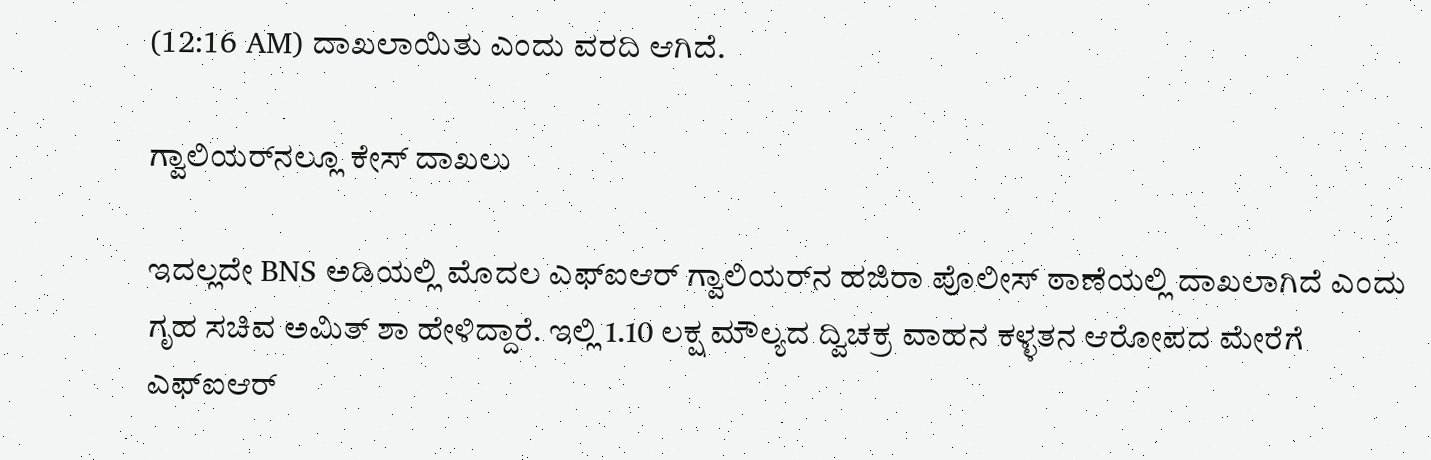(12:16 AM) ದಾಖಲಾಯಿತು ಎಂದು ವರದಿ ಆಗಿದೆ.

ಗ್ವಾಲಿಯರ್‌ನಲ್ಲೂ ಕೇಸ್ ದಾಖಲು

ಇದಲ್ಲದೇ BNS ಅಡಿಯಲ್ಲಿ ಮೊದಲ ಎಫ್‌ಐಆರ್ ಗ್ವಾಲಿಯರ್‌ನ ಹಜಿರಾ ಪೊಲೀಸ್ ಠಾಣೆಯಲ್ಲಿ ದಾಖಲಾಗಿದೆ ಎಂದು ಗೃಹ ಸಚಿವ ಅಮಿತ್ ಶಾ ಹೇಳಿದ್ದಾರೆ. ಇಲ್ಲಿ 1.10 ಲಕ್ಷ ಮೌಲ್ಯದ ದ್ವಿಚಕ್ರ ವಾಹನ ಕಳ್ಳತನ ಆರೋಪದ ಮೇರೆಗೆ ಎಫ್‌ಐಆರ್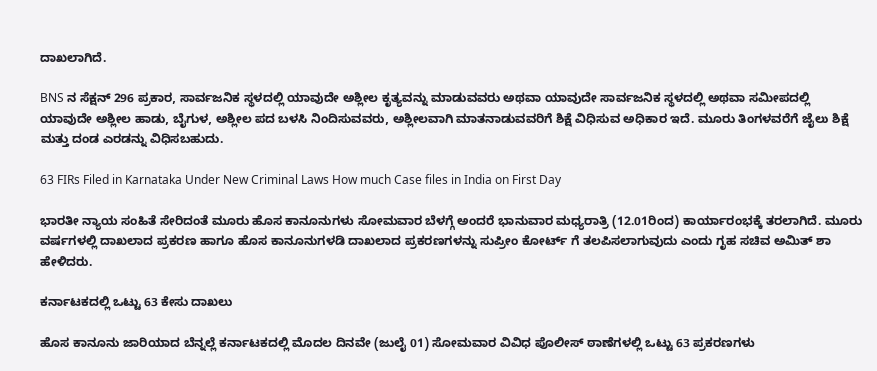ದಾಖಲಾಗಿದೆ.

BNS ನ ಸೆಕ್ಷನ್ 296 ಪ್ರಕಾರ, ಸಾರ್ವಜನಿಕ ಸ್ಥಳದಲ್ಲಿ ಯಾವುದೇ ಅಶ್ಲೀಲ ಕೃತ್ಯವನ್ನು ಮಾಡುವವರು ಅಥವಾ ಯಾವುದೇ ಸಾರ್ವಜನಿಕ ಸ್ಥಳದಲ್ಲಿ ಅಥವಾ ಸಮೀಪದಲ್ಲಿ ಯಾವುದೇ ಅಶ್ಲೀಲ ಹಾಡು, ಬೈಗುಳ, ಅಶ್ಲೀಲ ಪದ ಬಳಸಿ ನಿಂದಿಸುವವರು, ಅಶ್ಲೀಲವಾಗಿ ಮಾತನಾಡುವವರಿಗೆ ಶಿಕ್ಷೆ ವಿಧಿಸುವ ಅಧಿಕಾರ ಇದೆ. ಮೂರು ತಿಂಗಳವರೆಗೆ ಜೈಲು ಶಿಕ್ಷೆ ಮತ್ತು ದಂಡ ಎರಡನ್ನು ವಿಧಿಸಬಹುದು.

63 FIRs Filed in Karnataka Under New Criminal Laws How much Case files in India on First Day

ಭಾರತೀ ನ್ಯಾಯ ಸಂಹಿತೆ ಸೇರಿದಂತೆ ಮೂರು ಹೊಸ ಕಾನೂನುಗಳು ಸೋಮವಾರ ಬೆಳಗ್ಗೆ ಅಂದರೆ ಭಾನುವಾರ ಮಧ್ಯರಾತ್ರಿ (12.01ರಿಂದ) ಕಾರ್ಯಾರಂಭಕ್ಕೆ ತರಲಾಗಿದೆ. ಮೂರು ವರ್ಷಗಳಲ್ಲಿ ದಾಖಲಾದ ಪ್ರಕರಣ ಹಾಗೂ ಹೊಸ ಕಾನೂನುಗಳಡಿ ದಾಖಲಾದ ಪ್ರಕರಣಗಳನ್ನು ಸುಪ್ರೀಂ ಕೋರ್ಟ್ ಗೆ ತಲಪಿಸಲಾಗುವುದು ಎಂದು ಗೃಹ ಸಚಿವ ಅಮಿತ್ ಶಾ ಹೇಳಿದರು.

ಕರ್ನಾಟಕದಲ್ಲಿ ಒಟ್ಟು 63 ಕೇಸು ದಾಖಲು

ಹೊಸ ಕಾನೂನು ಜಾರಿಯಾದ ಬೆನ್ನಲ್ಲೆ ಕರ್ನಾಟಕದಲ್ಲಿ ಮೊದಲ ದಿನವೇ (ಜುಲೈ 01) ಸೋಮವಾರ ವಿವಿಧ ಪೊಲೀಸ್ ಠಾಣೆಗಳಲ್ಲಿ ಒಟ್ಟು 63 ಪ್ರಕರಣಗಳು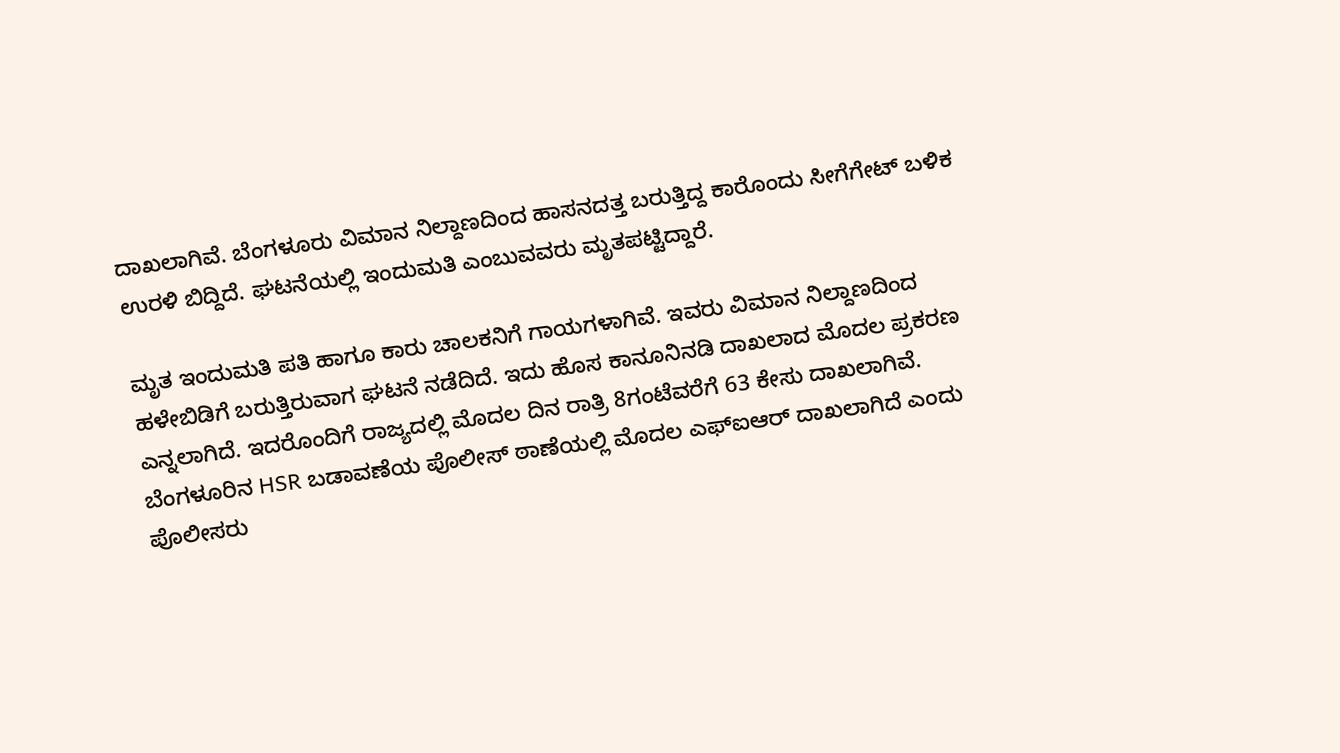ದಾಖಲಾಗಿವೆ. ಬೆಂಗಳೂರು ವಿಮಾನ ನಿಲ್ದಾಣದಿಂದ ಹಾಸನದತ್ತ ಬರುತ್ತಿದ್ದ ಕಾರೊಂದು ಸೀಗೆಗೇಟ್ ಬಳಿಕ ಉರಳಿ ಬಿದ್ದಿದೆ. ಘಟನೆಯಲ್ಲಿ ಇಂದುಮತಿ ಎಂಬುವವರು ಮೃತಪಟ್ಟಿದ್ದಾರೆ.

ಮೃತ ಇಂದುಮತಿ ಪತಿ ಹಾಗೂ ಕಾರು ಚಾಲಕನಿಗೆ ಗಾಯಗಳಾಗಿವೆ. ಇವರು ವಿಮಾನ ನಿಲ್ದಾಣದಿಂದ ಹಳೇಬಿಡಿಗೆ ಬರುತ್ತಿರುವಾಗ ಘಟನೆ ನಡೆದಿದೆ. ಇದು ಹೊಸ ಕಾನೂನಿನಡಿ ದಾಖಲಾದ ಮೊದಲ ಪ್ರಕರಣ ಎನ್ನಲಾಗಿದೆ. ಇದರೊಂದಿಗೆ ರಾಜ್ಯದಲ್ಲಿ ಮೊದಲ ದಿನ ರಾತ್ರಿ 8ಗಂಟೆವರೆಗೆ 63 ಕೇಸು ದಾಖಲಾಗಿವೆ. ಬೆಂಗಳೂರಿನ HSR ಬಡಾವಣೆಯ ಪೊಲೀಸ್ ಠಾಣೆಯಲ್ಲಿ ಮೊದಲ ಎಫ್‌ಐಆರ್ ದಾಖಲಾಗಿದೆ ಎಂದು ಪೊಲೀಸರು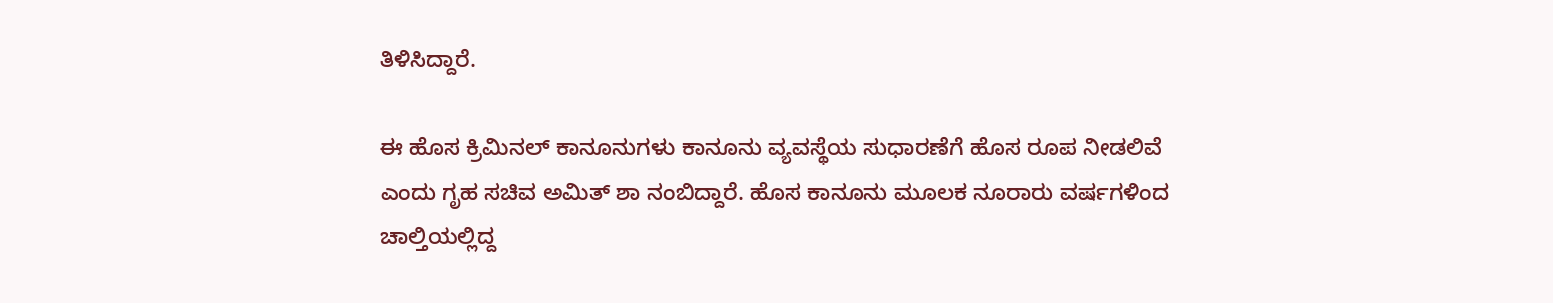ತಿಳಿಸಿದ್ದಾರೆ.

ಈ ಹೊಸ ಕ್ರಿಮಿನಲ್ ಕಾನೂನುಗಳು ಕಾನೂನು ವ್ಯವಸ್ಥೆಯ ಸುಧಾರಣೆಗೆ ಹೊಸ ರೂಪ ನೀಡಲಿವೆ ಎಂದು ಗೃಹ ಸಚಿವ ಅಮಿತ್ ಶಾ ನಂಬಿದ್ದಾರೆ. ಹೊಸ ಕಾನೂನು ಮೂಲಕ ನೂರಾರು ವರ್ಷಗಳಿಂದ ಚಾಲ್ತಿಯಲ್ಲಿದ್ದ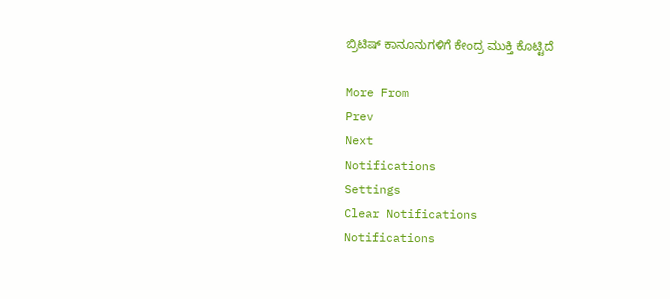ಬ್ರಿಟಿಷ್ ಕಾನೂನುಗಳಿಗೆ ಕೇಂದ್ರ ಮುಕ್ತಿ ಕೊಟ್ಟಿದೆ

More From
Prev
Next
Notifications
Settings
Clear Notifications
Notifications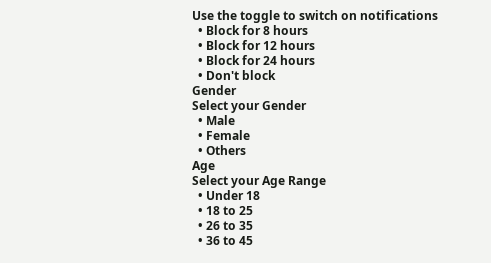Use the toggle to switch on notifications
  • Block for 8 hours
  • Block for 12 hours
  • Block for 24 hours
  • Don't block
Gender
Select your Gender
  • Male
  • Female
  • Others
Age
Select your Age Range
  • Under 18
  • 18 to 25
  • 26 to 35
  • 36 to 45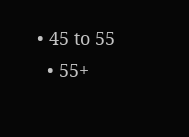• 45 to 55
  • 55+